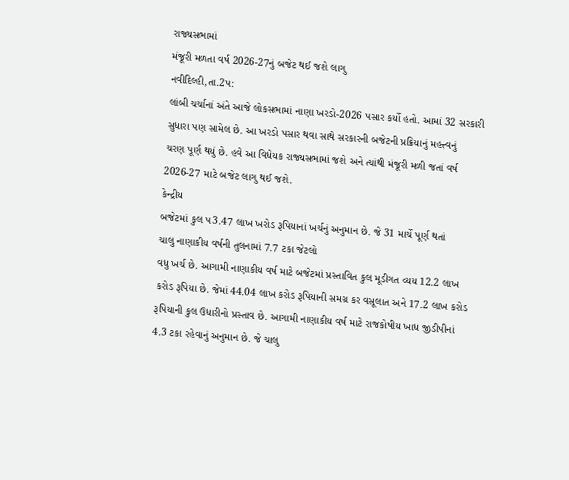રાજ્યસભામાં
મંજૂરી મળતા વર્ષ 2026-27નું બજેટ થઈ જશે લાગુ
નવીદિલ્હી,તા.2પ:
લાંબી ચર્ચાનાં અંતે આજે લોકસભામાં નાણા ખરડો-2026 પસાર કર્યો હતો. આમાં 32 સરકારી
સુધારા પણ સામેલ છે. આ ખરડો પસાર થવા સાથે સરકારની બજેટની પ્રક્રિયાનું મહત્ત્વનું
ચરણ પૂર્ણ થયું છે. હવે આ વિધેયક રાજ્યસભામાં જશે અને ત્યાંથી મંજૂરી મળી જતાં વર્ષ
2026-27 માટે બજેટ લાગુ થઈ જશે.
કેન્દ્રીય
બજેટમાં કુલ પ3.47 લાખ ખરોડ રૂપિયાનાં ખર્ચનું અનુમાન છે. જે 31 માર્ચે પૂર્ણ થતાં
ચાલુ નાણાકીય વર્ષની તુલનામાં 7.7 ટકા જેટલો
વધુ ખર્ચ છે. આગામી નાણાકીય વર્ષ માટે બજેટમાં પ્રસ્તાવિત કુલ મૂડીગત વ્યય 12.2 લાખ
કરોડ રૂપિયા છે. જેમાં 44.04 લાખ કરોડ રૂપિયાની સમગ્ર કર વસૂલાત અને 17.2 લાખ કરોડ
રૂપિયાની કુલ ઉધારીનો પ્રસ્તાવ છે. આગામી નાણાકીય વર્ષ માટે રાજકોષીય ખાધ જીડીપીનાં
4.3 ટકા રહેવાનું અનુમાન છે. જે ચાલુ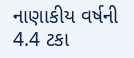નાણાકીય વર્ષની 4.4 ટકા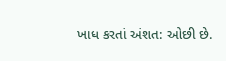ખાધ કરતાં અંશત: ઓછી છે.